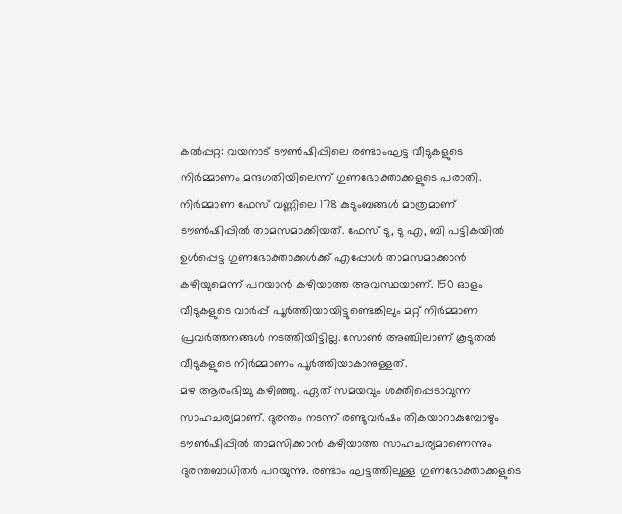കൽപ്പറ്റ: വയനാട് ടൗൺഷിപ്പിലെ രണ്ടാംഘട്ട വീടുകളുടെ നിർമ്മാണം മന്ദഗതിയിലെന്ന് ഗുണഭോക്താക്കളുടെ പരാതി. നിർമ്മാണ ഫേസ് വണ്ണിലെ 178 കുടുംബങ്ങൾ മാത്രമാണ് ടൗൺഷിപ്പിൽ താമസമാക്കിയത്. ഫേസ് ടു, ടു എ, ബി പട്ടികയിൽ ഉൾപ്പെട്ട ഗുണഭോക്താക്കൾക്ക് എപ്പോൾ താമസമാക്കാൻ കഴിയുമെന്ന് പറയാൻ കഴിയാത്ത അവസ്ഥയാണ്. 150 ഓളം വീടുകളുടെ വാർപ്പ് പൂർത്തിയായിട്ടുണ്ടെങ്കിലും മറ്റ് നിർമ്മാണ പ്രവർത്തനങ്ങൾ നടത്തിയിട്ടില്ല. സോൺ അഞ്ചിലാണ് കൂടുതൽ വീടുകളുടെ നിർമ്മാണം പൂർത്തിയാകാനുള്ളത്.
മഴ ആരംഭിച്ചു കഴിഞ്ഞു. ഏത് സമയവും ശക്തിപ്പെടാവുന്ന സാഹചര്യമാണ്. ദുരന്തം നടന്ന് രണ്ടുവർഷം തികയാറാകുമ്പോഴും ടൗൺഷിപ്പിൽ താമസിക്കാൻ കഴിയാത്ത സാഹചര്യമാണെന്നും ദുരന്തബാധിതർ പറയുന്നു. രണ്ടാം ഘട്ടത്തിലുള്ള ഗുണഭോക്താക്കളുടെ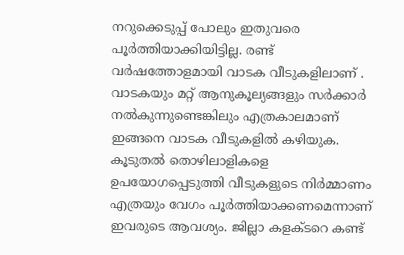നറുക്കെടുപ്പ് പോലും ഇതുവരെ പൂർത്തിയാക്കിയിട്ടില്ല. രണ്ട് വർഷത്തോളമായി വാടക വീടുകളിലാണ് . വാടകയും മറ്റ് ആനുകൂല്യങ്ങളും സർക്കാർ നൽകുന്നുണ്ടെങ്കിലും എത്രകാലമാണ് ഇങ്ങനെ വാടക വീടുകളിൽ കഴിയുക. കൂടുതൽ തൊഴിലാളികളെ ഉപയോഗപ്പെടുത്തി വീടുകളുടെ നിർമ്മാണം എത്രയും വേഗം പൂർത്തിയാക്കണമെന്നാണ് ഇവരുടെ ആവശ്യം. ജില്ലാ കളക്ടറെ കണ്ട്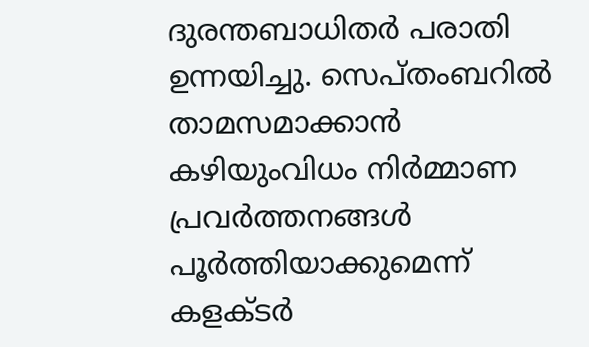ദുരന്തബാധിതർ പരാതി ഉന്നയിച്ചു. സെപ്തംബറിൽ താമസമാക്കാൻ കഴിയുംവിധം നിർമ്മാണ പ്രവർത്തനങ്ങൾ പൂർത്തിയാക്കുമെന്ന് കളക്ടർ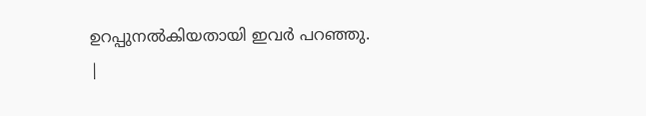ഉറപ്പുനൽകിയതായി ഇവർ പറഞ്ഞു.
|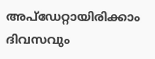അപ്ഡേറ്റായിരിക്കാം ദിവസവും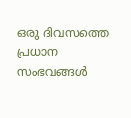ഒരു ദിവസത്തെ പ്രധാന സംഭവങ്ങൾ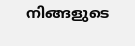നിങ്ങളുടെ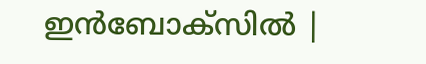ഇൻബോക്സിൽ |